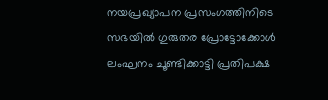നയപ്രഖ്യാപന പ്രസംഗത്തിനിടെ സഭയില്‍ ഗുരുതര പ്രോട്ടോക്കോള്‍ ലംഘനം ചൂണ്ടിക്കാട്ടി പ്രതിപക്ഷ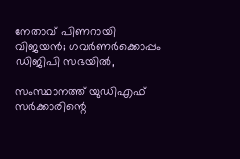നേതാവ് പിണറായി വിജയന്‍; ഗവര്‍ണര്‍ക്കൊപ്പം ഡിജിപി സഭയില്‍,

സംസ്ഥാനത്ത് യുഡിഎഫ് സര്‍ക്കാരിന്റെ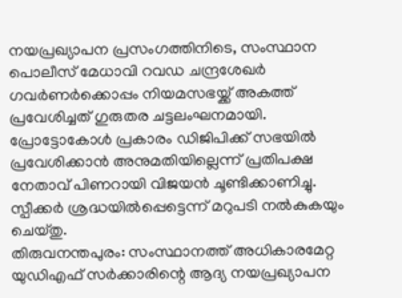നയപ്രഖ്യാപന പ്രസംഗത്തിനിടെ, സംസ്ഥാന പൊലീസ് മേധാവി റവഡ ചന്ദ്രശേഖര്‍ ഗവര്‍ണര്‍ക്കൊപ്പം നിയമസഭയ്ക്ക് അകത്ത് പ്രവേശിച്ചത് ഗുരുതര ചട്ടലംഘനമായി. പ്രോട്ടോകോള്‍ പ്രകാരം ഡിജിപിക്ക് സഭയില്‍ പ്രവേശിക്കാന്‍ അനുമതിയില്ലെന്ന് പ്രതിപക്ഷ നേതാവ് പിണറായി വിജയന്‍ ചൂണ്ടിക്കാണിച്ചു. സ്പീക്കര്‍ ശ്രദ്ധയില്‍പ്പെട്ടെന്ന് മറുപടി നല്‍കുകയും ചെയ്തു.
തിരുവനന്തപുരം: സംസ്ഥാനത്ത് അധികാരമേറ്റ യുഡിഎഫ് സര്‍ക്കാരിന്റെ ആദ്യ നയപ്രഖ്യാപന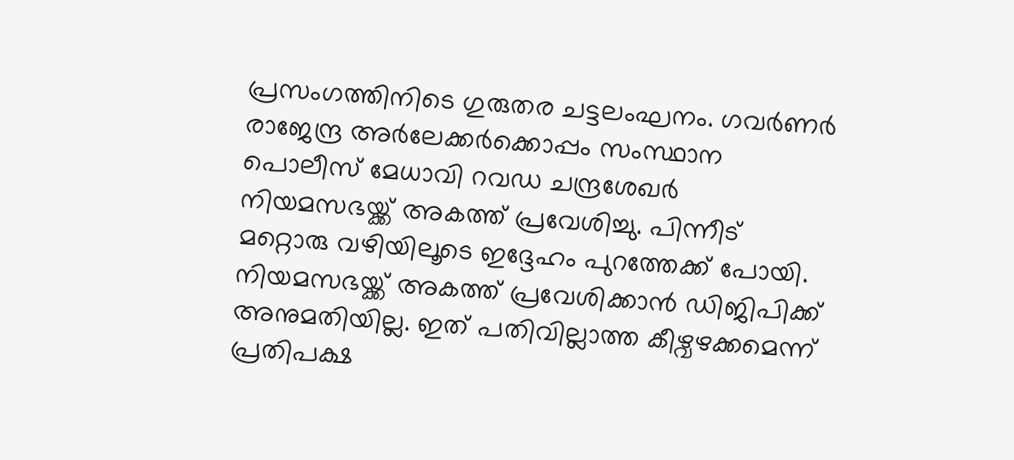പ്രസംഗത്തിനിടെ ഗുരുതര ചട്ടലംഘനം. ഗവര്‍ണര്‍ രാജേന്ദ്ര അര്‍ലേക്കര്‍ക്കൊപ്പം സംസ്ഥാന പൊലീസ് മേധാവി റവഡ ചന്ദ്രശേഖര്‍ നിയമസഭയ്ക്ക് അകത്ത് പ്രവേശിച്ചു. പിന്നീട് മറ്റൊരു വഴിയിലൂടെ ഇദ്ദേഹം പുറത്തേക്ക് പോയി. നിയമസഭയ്ക്ക് അകത്ത് പ്രവേശിക്കാന്‍ ഡിജിപിക്ക് അനുമതിയില്ല. ഇത് പതിവില്ലാത്ത കീഴ്വഴക്കമെന്ന് പ്രതിപക്ഷ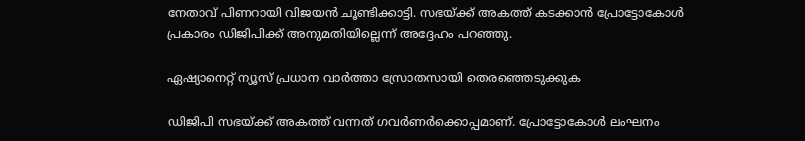നേതാവ് പിണറായി വിജയന്‍ ചൂണ്ടിക്കാട്ടി. സഭയ്ക്ക് അകത്ത് കടക്കാന്‍ പ്രോട്ടോകോള്‍ പ്രകാരം ഡിജിപിക്ക് അനുമതിയില്ലെന്ന് അദ്ദേഹം പറഞ്ഞു.

ഏഷ്യാനെറ്റ് ന്യൂസ് പ്രധാന വാര്‍ത്താ സ്രോതസായി തെരഞ്ഞെടുക്കുക

ഡിജിപി സഭയ്ക്ക് അകത്ത് വന്നത് ഗവര്‍ണര്‍ക്കൊപ്പമാണ്. പ്രോട്ടോകോള്‍ ലംഘനം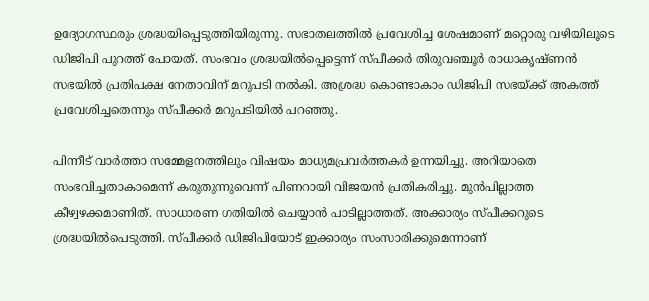ഉദ്യോഗസ്ഥരും ശ്രദ്ധയിപ്പെടുത്തിയിരുന്നു. സഭാതലത്തില്‍ പ്രവേശിച്ച ശേഷമാണ് മറ്റൊരു വഴിയിലൂടെ ഡിജിപി പുറത്ത് പോയത്. സംഭവം ശ്രദ്ധയില്‍പ്പെട്ടെന്ന് സ്പീക്കര്‍ തിരുവഞ്ചൂര്‍ രാധാകൃഷ്ണന്‍ സഭയില്‍ പ്രതിപക്ഷ നേതാവിന് മറുപടി നല്‍കി. അശ്രദ്ധ കൊണ്ടാകാം ഡിജിപി സഭയ്ക്ക് അകത്ത് പ്രവേശിച്ചതെന്നും സ്പീക്കര്‍ മറുപടിയില്‍ പറഞ്ഞു.

പിന്നീട് വാര്‍ത്താ സമ്മേളനത്തിലും വിഷയം മാധ്യമപ്രവര്‍ത്തകര്‍ ഉന്നയിച്ചു. അറിയാതെ സംഭവിച്ചതാകാമെന്ന് കരുതുന്നുവെന്ന് പിണറായി വിജയന്‍ പ്രതികരിച്ചു. മുന്‍പില്ലാത്ത കീഴ്വഴക്കമാണിത്. സാധാരണ ഗതിയില്‍ ചെയ്യാന്‍ പാടില്ലാത്തത്. അക്കാര്യം സ്പീക്കറുടെ ശ്രദ്ധയില്‍പെടുത്തി. സ്പീക്കര്‍ ഡിജിപിയോട് ഇക്കാര്യം സംസാരിക്കുമെന്നാണ്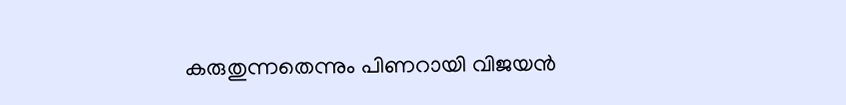കരുതുന്നതെന്നും പിണറായി വിജയന്‍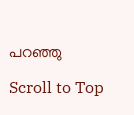പറഞ്ഞു

Scroll to Top